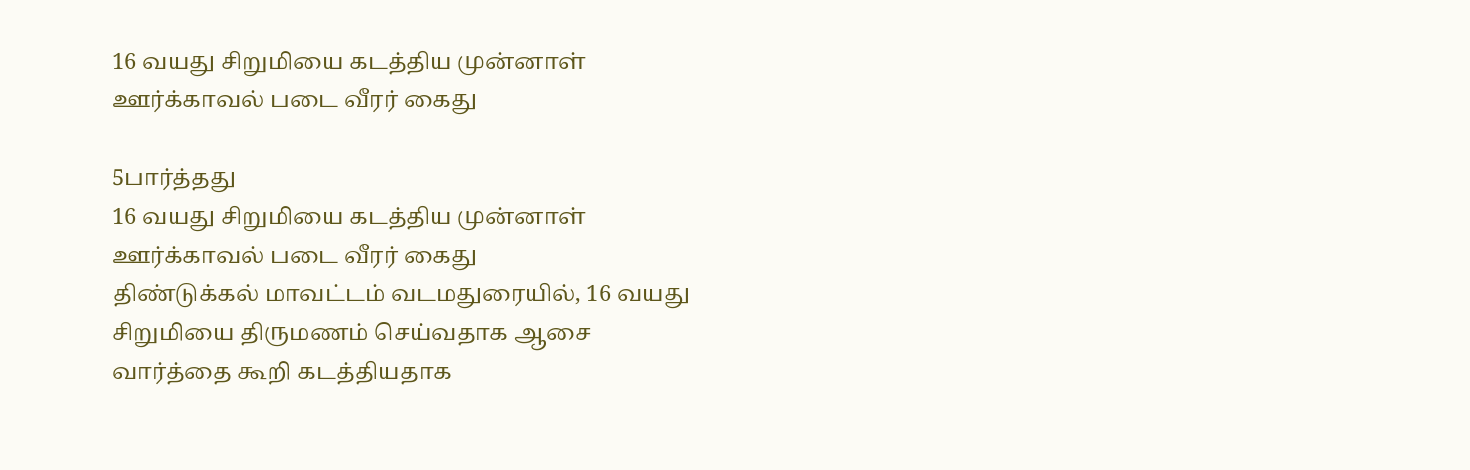16 வயது சிறுமியை கடத்திய முன்னாள் ஊர்க்காவல் படை வீரர் கைது

5பார்த்தது
16 வயது சிறுமியை கடத்திய முன்னாள் ஊர்க்காவல் படை வீரர் கைது
திண்டுக்கல் மாவட்டம் வடமதுரையில், 16 வயது சிறுமியை திருமணம் செய்வதாக ஆசை வார்த்தை கூறி கடத்தியதாக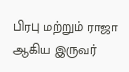பிரபு மற்றும் ராஜா ஆகிய இருவர்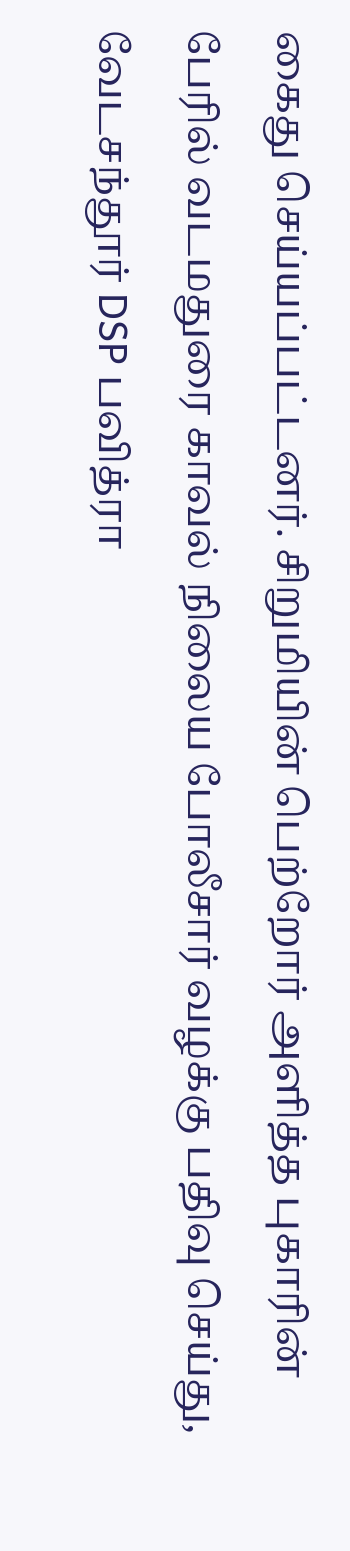கைது செய்யப்பட்டனர். சிறுமியின் பெற்றோர் அளித்த புகாரின் பேரில் வடமதுரை காவல் நிலைய போலீசார் வழக்கு பதிவு செய்து, வேடசந்தூர் DSP பவித்ரா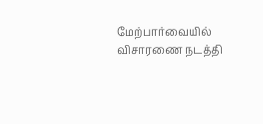மேற்பார்வையில் விசாரணை நடத்தி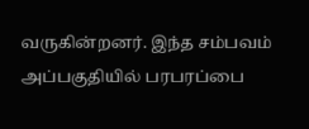வருகின்றனர். இந்த சம்பவம் அப்பகுதியில் பரபரப்பை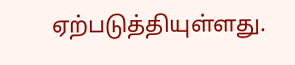ஏற்படுத்தியுள்ளது.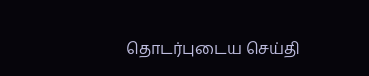தொடர்புடைய செய்தி